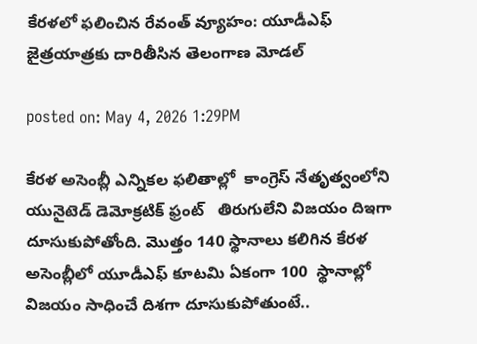కేరళలో ఫలించిన రేవంత్ వ్యూహం: యూడీఎఫ్ జైత్రయాత్రకు దారితీసిన తెలంగాణ మోడల్

posted on: May 4, 2026 1:29PM

కేరళ అసెంబ్లీ ఎన్నికల ఫలితాల్లో  కాంగ్రెస్ నేతృత్వంలోని యునైటెడ్ డెమోక్రటిక్ ఫ్రంట్   తిరుగులేని విజయం దిఇగా  దూసుకుపోతోంది. మొత్తం 140 స్థానాలు కలిగిన కేరళ అసెంబ్లీలో యూడీఎఫ్ కూటమి ఏకంగా 100  స్థానాల్లో విజయం సాధించే దిశగా దూసుకుపోతుంటే..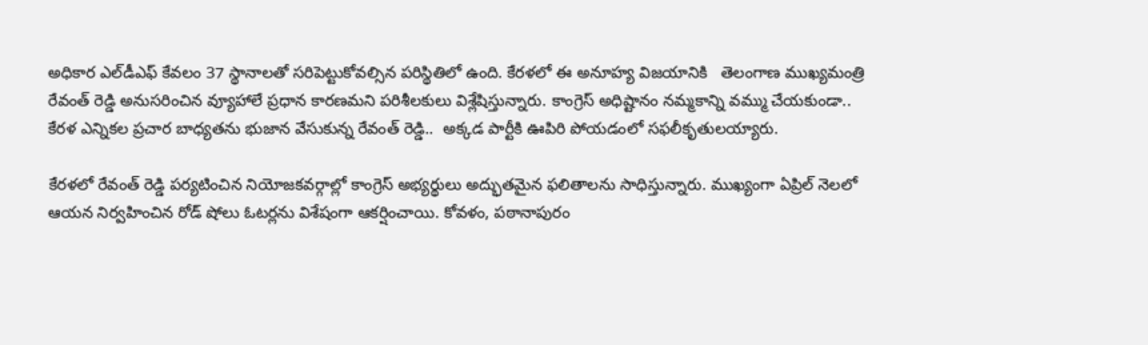అధికార ఎల్‍డీఎఫ్ కేవలం 37 స్థానాలతో సరిపెట్టుకోవల్సిన పరిస్థితిలో ఉంది. కేరళలో ఈ అనూహ్య విజయానికి   తెలంగాణ ముఖ్యమంత్రి రేవంత్ రెడ్డి అనుసరించిన వ్యూహాలే ప్రధాన కారణమని పరిశీలకులు విశ్లేషిస్తున్నారు. కాంగ్రెస్ అధిష్టానం నమ్మకాన్ని వమ్ము చేయకుండా.. కేరళ ఎన్నికల ప్రచార బాధ్యతను భుజాన వేసుకున్న రేవంత్ రెడ్డి..  అక్కడ పార్టీకి ఊపిరి పోయడంలో సఫలీకృతులయ్యారు.

కేరళలో రేవంత్ రెడ్డి పర్యటించిన నియోజకవర్గాల్లో కాంగ్రెస్ అభ్యర్థులు అద్భుతమైన ఫలితాలను సాధిస్తున్నారు. ముఖ్యంగా ఏప్రిల్ నెలలో  ఆయన నిర్వహించిన రోడ్ షోలు ఓటర్లను విశేషంగా ఆకర్షించాయి. కోవళం, పఠానాపురం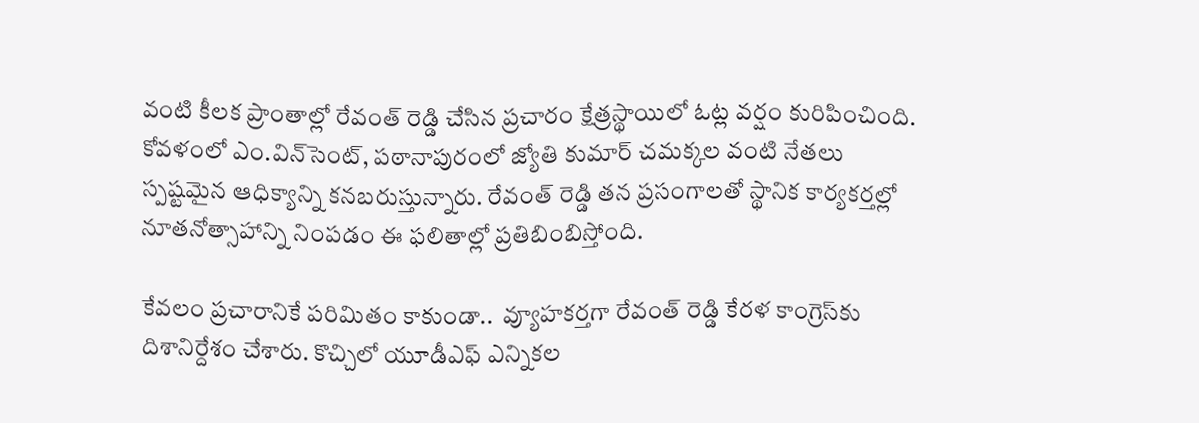వంటి కీలక ప్రాంతాల్లో రేవంత్ రెడ్డి చేసిన ప్రచారం క్షేత్రస్థాయిలో ఓట్ల వర్షం కురిపించింది.  కోవళంలో ఎం.విన్‍సెంట్, పఠానాపురంలో జ్యోతి కుమార్ చమక్కల వంటి నేతలు స్పష్టమైన ఆధిక్యాన్ని కనబరుస్తున్నారు. రేవంత్ రెడ్డి తన ప్రసంగాలతో స్థానిక కార్యకర్తల్లో నూతనోత్సాహాన్ని నింపడం ఈ ఫలితాల్లో ప్రతిబింబిస్తోంది.

కేవలం ప్రచారానికే పరిమితం కాకుండా..  వ్యూహకర్తగా రేవంత్ రెడ్డి కేరళ కాంగ్రెస్‌కు దిశానిర్దేశం చేశారు. కొచ్చిలో యూడీఎఫ్ ఎన్నికల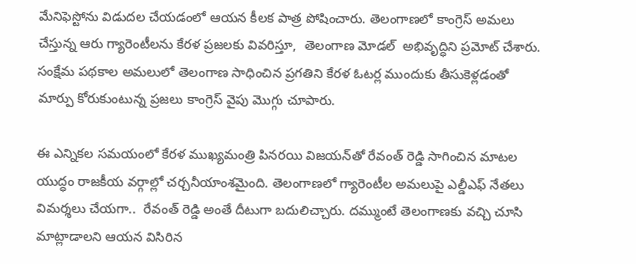మేనిఫెస్టోను విడుదల చేయడంలో ఆయన కీలక పాత్ర పోషించారు. తెలంగాణలో కాంగ్రెస్ అమలు చేస్తున్న ఆరు గ్యారెంటీలను కేరళ ప్రజలకు వివరిస్తూ,  తెలంగాణ మోడల్  అభివృద్ధిని ప్రమోట్ చేశారు. సంక్షేమ పథకాల అమలులో తెలంగాణ సాధించిన ప్రగతిని కేరళ ఓటర్ల ముందుకు తీసుకెళ్లడంతో  మార్పు కోరుకుంటున్న ప్రజలు కాంగ్రెస్ వైపు మొగ్గు చూపారు.

ఈ ఎన్నికల సమయంలో కేరళ ముఖ్యమంత్రి పినరయి విజయన్‌తో రేవంత్ రెడ్డి సాగించిన మాటల యుద్ధం రాజకీయ వర్గాల్లో చర్చనీయాంశమైంది. తెలంగాణలో గ్యారెంటీల అమలుపై ఎల్డీఎఫ్ నేతలు విమర్శలు చేయగా..  రేవంత్ రెడ్డి అంతే దీటుగా బదులిచ్చారు. దమ్ముంటే తెలంగాణకు వచ్చి చూసి మాట్లాడాలని ఆయన విసిరిన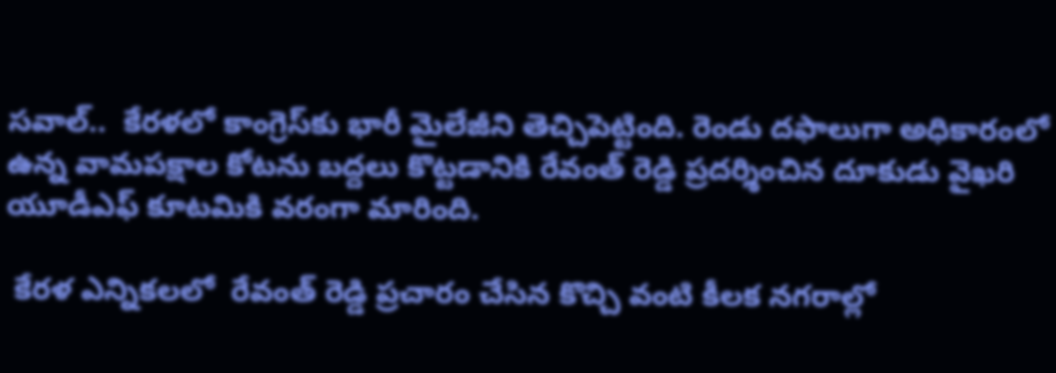సవాల్..  కేరళలో కాంగ్రెస్‌కు భారీ మైలేజీని తెచ్చిపెట్టింది. రెండు దఫాలుగా అధికారంలో ఉన్న వామపక్షాల కోటను బద్దలు కొట్టడానికి రేవంత్ రెడ్డి ప్రదర్శించిన దూకుడు వైఖరి యూడీఎఫ్ కూటమికి వరంగా మారింది.

 కేరళ ఎన్నికలలో  రేవంత్ రెడ్డి ప్రచారం చేసిన కొచ్చి వంటి కీలక నగరాల్లో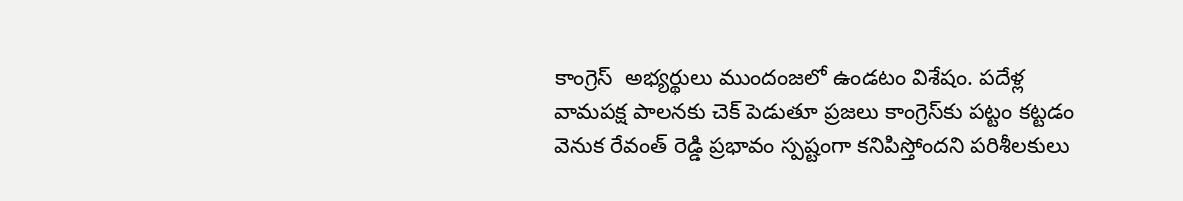కాంగ్రెస్  అభ్యర్థులు ముందంజలో ఉండటం విశేషం. పదేళ్ల వామపక్ష పాలనకు చెక్ పెడుతూ ప్రజలు కాంగ్రెస్‌కు పట్టం కట్టడం వెనుక రేవంత్ రెడ్డి ప్రభావం స్పష్టంగా కనిపిస్తోందని పరిశీలకులు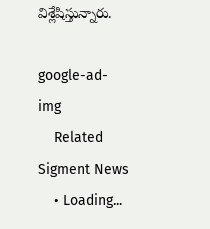విశ్లేషిస్తున్నారు.

google-ad-img
    Related Sigment News
    • Loading...